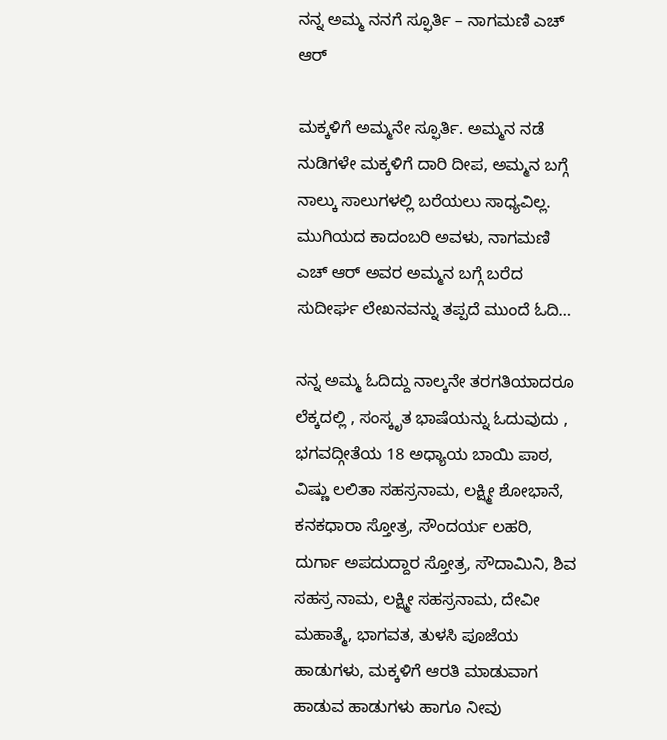ನನ್ನ ಅಮ್ಮ ನನಗೆ ಸ್ಫೂರ್ತಿ – ನಾಗಮಣಿ ಎಚ್ ಆರ್

ಮಕ್ಕಳಿಗೆ ಅಮ್ಮನೇ ಸ್ಫೂರ್ತಿ. ಅಮ್ಮನ ನಡೆ ನುಡಿಗಳೇ ಮಕ್ಕಳಿಗೆ ದಾರಿ ದೀಪ, ಅಮ್ಮನ ಬಗ್ಗೆ ನಾಲ್ಕು ಸಾಲುಗಳಲ್ಲಿ ಬರೆಯಲು ಸಾಧ್ಯವಿಲ್ಲ. ಮುಗಿಯದ ಕಾದಂಬರಿ ಅವಳು, ನಾಗಮಣಿ ಎಚ್ ಆರ್ ಅವರ ಅಮ್ಮನ ಬಗ್ಗೆ ಬರೆದ ಸುದೀರ್ಘ ಲೇಖನವನ್ನು ತಪ್ಪದೆ ಮುಂದೆ ಓದಿ…

ನನ್ನ ಅಮ್ಮ ಓದಿದ್ದು ನಾಲ್ಕನೇ ತರಗತಿಯಾದರೂ ಲೆಕ್ಕದಲ್ಲಿ , ಸಂಸ್ಕೃತ ಭಾಷೆಯನ್ನು ಓದುವುದು , ಭಗವದ್ಗೀತೆಯ 18 ಅಧ್ಯಾಯ ಬಾಯಿ ಪಾಠ, ವಿಷ್ಣು ಲಲಿತಾ ಸಹಸ್ರನಾಮ, ಲಕ್ಷ್ಮೀ ಶೋಭಾನೆ, ಕನಕಧಾರಾ ಸ್ತೋತ್ರ, ಸೌಂದರ್ಯ ಲಹರಿ, ದುರ್ಗಾ ಅಪದುದ್ದಾರ ಸ್ತೋತ್ರ, ಸೌದಾಮಿನಿ, ಶಿವ ಸಹಸ್ರ ನಾಮ, ಲಕ್ಷ್ಮೀ ಸಹಸ್ರನಾಮ, ದೇವೀ ಮಹಾತ್ಮೆ, ಭಾಗವತ, ತುಳಸಿ ಪೂಜೆಯ ಹಾಡುಗಳು, ಮಕ್ಕಳಿಗೆ ಆರತಿ ಮಾಡುವಾಗ ಹಾಡುವ ಹಾಡುಗಳು ಹಾಗೂ ನೀವು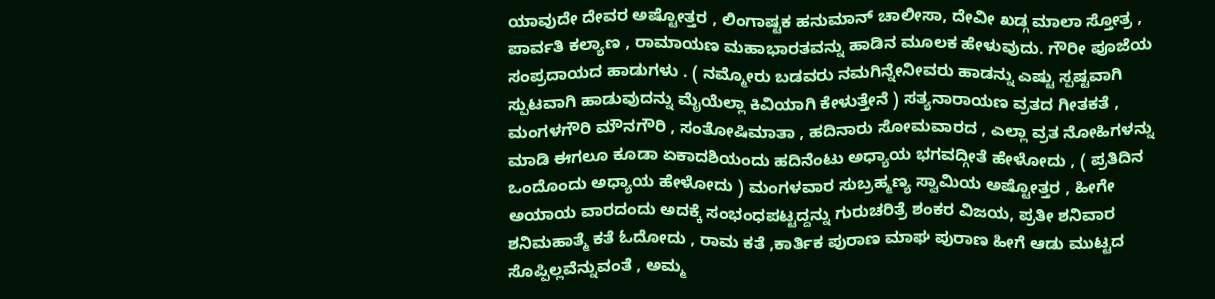ಯಾವುದೇ ದೇವರ ಅಷ್ಟೋತ್ತರ , ಲಿಂಗಾಷ್ಟಕ ಹನುಮಾನ್ ಚಾಲೀಸಾ, ದೇವೀ ಖಡ್ಗ ಮಾಲಾ ಸ್ತೋತ್ರ , ಪಾರ್ವತಿ ಕಲ್ಯಾಣ , ರಾಮಾಯಣ ಮಹಾಭಾರತವನ್ನು ಹಾಡಿನ ಮೂಲಕ ಹೇಳುವುದು. ಗೌರೀ ಪೂಜೆಯ ಸಂಪ್ರದಾಯದ ಹಾಡುಗಳು . ( ನಮ್ಮೋರು ಬಡವರು ನಮಗಿನ್ನೇನೀವರು ಹಾಡನ್ನು ಎಷ್ಟು ಸ್ಪಷ್ಟವಾಗಿ ಸ್ಪುಟವಾಗಿ ಹಾಡುವುದನ್ನು ಮೈಯೆಲ್ಲಾ ಕಿವಿಯಾಗಿ ಕೇಳುತ್ತೇನೆ ) ಸತ್ಯನಾರಾಯಣ ವ್ರತದ ಗೀತಕತೆ , ಮಂಗಳಗೌರಿ ಮೌನಗೌರಿ , ಸಂತೋಷಿಮಾತಾ , ಹದಿನಾರು ಸೋಮವಾರದ , ಎಲ್ಲಾ ವ್ರತ ನೋಹಿಗಳನ್ನು ಮಾಡಿ ಈಗಲೂ ಕೂಡಾ ಏಕಾದಶಿಯಂದು ಹದಿನೆಂಟು ಅಧ್ಯಾಯ ಭಗವದ್ಗೀತೆ ಹೇಳೋದು , ( ಪ್ರತಿದಿನ ಒಂದೊಂದು ಅಧ್ಯಾಯ ಹೇಳೋದು ) ಮಂಗಳವಾರ ಸುಬ್ರಹ್ಮಣ್ಯ ಸ್ವಾಮಿಯ ಅಷ್ಟೋತ್ತರ , ಹೀಗೇ ಅಯಾಯ ವಾರದಂದು ಅದಕ್ಕೆ ಸಂಭಂಧಪಟ್ಟದ್ದನ್ನು ಗುರುಚರಿತ್ರೆ ಶಂಕರ ವಿಜಯ, ಪ್ರತೀ ಶನಿವಾರ ಶನಿಮಹಾತ್ಮೆ ಕತೆ ಓದೋದು , ರಾಮ ಕತೆ ,ಕಾರ್ತಿಕ ಪುರಾಣ ಮಾಘ ಪುರಾಣ ಹೀಗೆ ಆಡು ಮುಟ್ಟದ ಸೊಪ್ಪಿಲ್ಲವೆನ್ನುವಂತೆ , ಅಮ್ಮ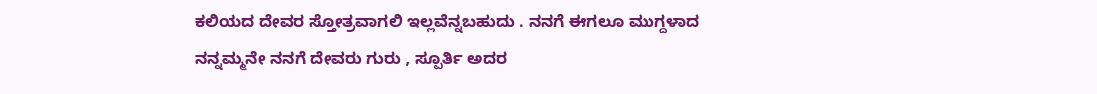ಕಲಿಯದ ದೇವರ ಸ್ತೋತ್ರವಾಗಲಿ ಇಲ್ಲವೆನ್ನಬಹುದು . ನನಗೆ ಈಗಲೂ ಮುಗ್ದಳಾದ ನನ್ನಮ್ಮನೇ ನನಗೆ ದೇವರು ಗುರು , ಸ್ಪೂರ್ತಿ ಅದರ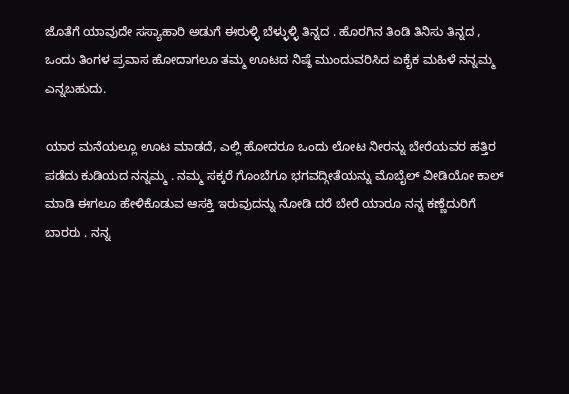ಜೊತೆಗೆ ಯಾವುದೇ ಸಸ್ಯಾಹಾರಿ ಅಡುಗೆ ಈರುಳ್ಳಿ ಬೆಳ್ಳುಳ್ಳಿ ತಿನ್ನದ . ಹೊರಗಿನ ತಿಂಡಿ ತಿನಿಸು ತಿನ್ನದ , ಒಂದು ತಿಂಗಳ ಪ್ರವಾಸ ಹೋದಾಗಲೂ ತಮ್ಮ ಊಟದ ನಿಷ್ಠೆ ಮುಂದುವರಿಸಿದ ಏಕೈಕ ಮಹಿಳೆ ನನ್ನಮ್ಮ ಎನ್ನಬಹುದು.

ಯಾರ ಮನೆಯಲ್ಲೂ ಊಟ ಮಾಡದೆ, ಎಲ್ಲಿ ಹೋದರೂ ಒಂದು ಲೋಟ ನೀರನ್ನು ಬೇರೆಯವರ ಹತ್ತಿರ ಪಡೆದು ಕುಡಿಯದ ನನ್ನಮ್ಮ . ನಮ್ಮ ಸಕ್ಕರೆ ಗೊಂಬೆಗೂ ಭಗವದ್ಗೀತೆಯನ್ನು ಮೊಬೈಲ್ ವೀಡಿಯೋ ಕಾಲ್ ಮಾಡಿ ಈಗಲೂ ಹೇಳಿಕೊಡುವ ಆಸಕ್ತಿ ಇರುವುದನ್ನು ನೋಡಿ ದರೆ ಬೇರೆ ಯಾರೂ ನನ್ನ ಕಣ್ಣೆದುರಿಗೆ ಬಾರರು . ನನ್ನ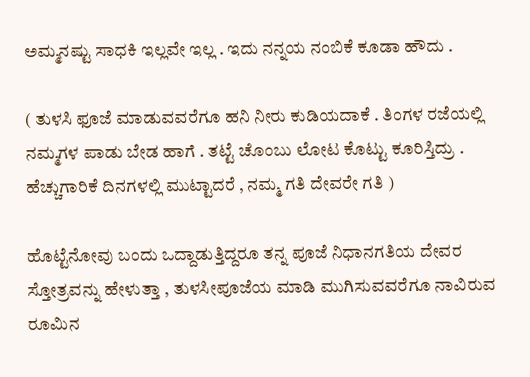ಅಮ್ಮನಷ್ಟು ಸಾಧಕಿ ಇಲ್ಲವೇ ಇಲ್ಲ . ಇದು ನನ್ನಯ ನಂಬಿಕೆ ಕೂಡಾ ಹೌದು .

( ತುಳಸಿ ಫೂಜೆ ಮಾಡುವವರೆಗೂ ಹನಿ ನೀರು ಕುಡಿಯದಾಕೆ . ತಿಂಗಳ ರಜೆಯಲ್ಲಿ ನಮ್ಮಗಳ ಪಾಡು ಬೇಡ ಹಾಗೆ . ತಟ್ಟೆ ಚೊಂಬು ಲೋಟ ಕೊಟ್ಟು ಕೂರಿಸ್ತಿದ್ರು . ಹೆಚ್ಚುಗಾರಿಕೆ ದಿನಗಳಲ್ಲಿ ಮುಟ್ಟಾದರೆ , ನಮ್ಮ ಗತಿ ದೇವರೇ ಗತಿ )

ಹೊಟ್ಟೆನೋವು ಬಂದು ಒದ್ದಾಡುತ್ತಿದ್ದರೂ ತನ್ನ ಪೂಜೆ ನಿಧಾನಗತಿಯ ದೇವರ ಸ್ತೋತ್ರವನ್ನು ಹೇಳುತ್ತಾ , ತುಳಸೀಪೂಜೆಯ ಮಾಡಿ ಮುಗಿಸುವವರೆಗೂ ನಾವಿರುವ ರೂಮಿನ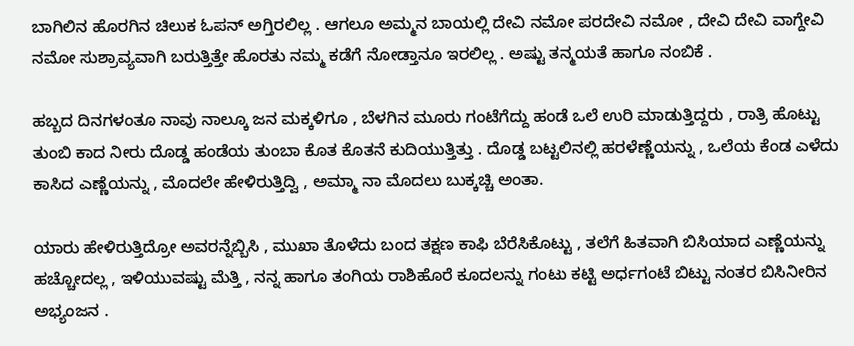ಬಾಗಿಲಿನ ಹೊರಗಿನ ಚಿಲುಕ ಓಪನ್ ಅಗ್ತಿರಲಿಲ್ಲ . ಆಗಲೂ ಅಮ್ಮನ ಬಾಯಲ್ಲಿ ದೇವಿ ನಮೋ ಪರದೇವಿ ನಮೋ , ದೇವಿ ದೇವಿ ವಾಗ್ದೇವಿ ನಮೋ ಸುಶ್ರಾವ್ಯವಾಗಿ ಬರುತ್ತಿತ್ತೇ ಹೊರತು ನಮ್ಮ ಕಡೆಗೆ ನೋಡ್ತಾನೂ ಇರಲಿಲ್ಲ . ಅಷ್ಟು ತನ್ಮಯತೆ ಹಾಗೂ ನಂಬಿಕೆ .

ಹಬ್ಬದ ದಿನಗಳಂತೂ ನಾವು ನಾಲ್ಕೂ ಜನ ಮಕ್ಕಳಿಗೂ , ಬೆಳಗಿನ ಮೂರು ಗಂಟೆಗೆದ್ದು ಹಂಡೆ ಒಲೆ ಉರಿ ಮಾಡುತ್ತಿದ್ದರು , ರಾತ್ರಿ ಹೊಟ್ಟು ತುಂಬಿ ಕಾದ ನೀರು ದೊಡ್ಡ ಹಂಡೆಯ ತುಂಬಾ ಕೊತ ಕೊತನೆ ಕುದಿಯುತ್ತಿತ್ತು . ದೊಡ್ಡ ಬಟ್ಟಲಿನಲ್ಲಿ ಹರಳೆಣ್ಣೆಯನ್ನು , ಒಲೆಯ ಕೆಂಡ ಎಳೆದು ಕಾಸಿದ ಎಣ್ಣೆಯನ್ನು , ಮೊದಲೇ ಹೇಳಿರುತ್ತಿದ್ವಿ , ಅಮ್ಮಾ ನಾ ಮೊದಲು ಬುಕ್ಕಚ್ಚಿ ಅಂತಾ.

ಯಾರು ಹೇಳಿರುತ್ತಿದ್ರೋ ಅವರನ್ನೆಬ್ಬಿಸಿ , ಮುಖಾ ತೊಳೆದು ಬಂದ ತಕ್ಷಣ ಕಾಫಿ ಬೆರೆಸಿಕೊಟ್ಟು , ತಲೆಗೆ ಹಿತವಾಗಿ ಬಿಸಿಯಾದ ಎಣ್ಣೆಯನ್ನು ಹಚ್ಚೋದಲ್ಲ , ಇಳಿಯುವಷ್ಟು ಮೆತ್ತಿ , ನನ್ನ ಹಾಗೂ ತಂಗಿಯ ರಾಶಿಹೊರೆ ಕೂದಲನ್ನು ಗಂಟು ಕಟ್ಟಿ ಅರ್ಧಗಂಟೆ ಬಿಟ್ಟು ನಂತರ ಬಿಸಿನೀರಿನ ಅಭ್ಯಂಜನ .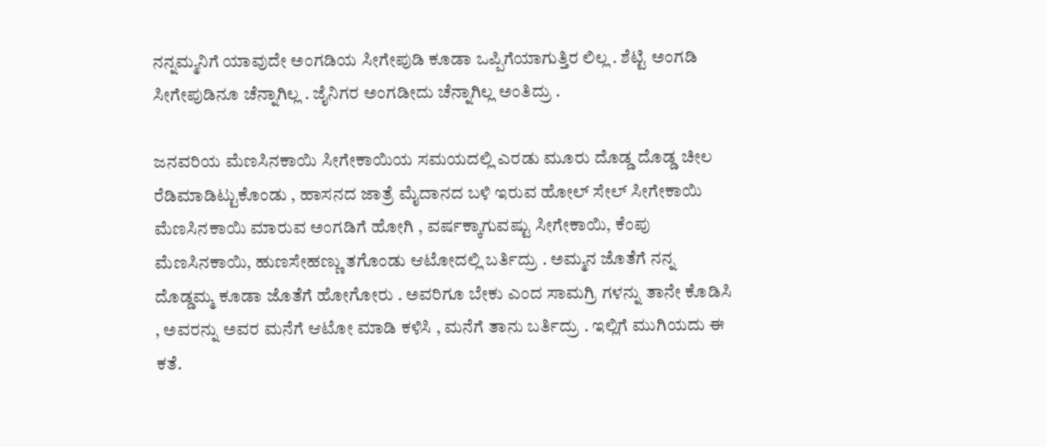ನನ್ನಮ್ಮನಿಗೆ ಯಾವುದೇ ಅಂಗಡಿಯ ಸೀಗೇಪುಡಿ ಕೂಡಾ ಒಪ್ಪಿಗೆಯಾಗುತ್ತಿರ ಲಿಲ್ಲ . ಶೆಟ್ಟಿ ಅಂಗಡಿ ಸೀಗೇಪುಡಿನೂ ಚೆನ್ನಾಗಿಲ್ಲ . ಜೈನಿಗರ ಅಂಗಡೀದು ಚೆನ್ನಾಗಿಲ್ಲ ಅಂತಿದ್ರು .

ಜನವರಿಯ ಮೆಣಸಿನಕಾಯಿ ಸೀಗೇಕಾಯಿಯ ಸಮಯದಲ್ಲಿ ಎರಡು ಮೂರು ದೊಡ್ಡ ದೊಡ್ಡ ಚೀಲ ರೆಡಿಮಾಡಿಟ್ಟುಕೊಂಡು , ಹಾಸನದ ಜಾತ್ರೆ ಮೈದಾನದ ಬಳಿ ಇರುವ ಹೋಲ್ ಸೇಲ್ ಸೀಗೇಕಾಯಿ ಮೆಣಸಿನಕಾಯಿ ಮಾರುವ ಅಂಗಡಿಗೆ ಹೋಗಿ , ವರ್ಷಕ್ಕಾಗುವಷ್ಟು ಸೀಗೇಕಾಯಿ, ಕೆಂಪು ಮೆಣಸಿನಕಾಯಿ, ಹುಣಸೇಹಣ್ಣು ತಗೊಂಡು ಆಟೋದಲ್ಲಿ ಬರ್ತಿದ್ರು . ಅಮ್ಮನ ಜೊತೆಗೆ ನನ್ನ ದೊಡ್ಡಮ್ಮ ಕೂಡಾ ಜೊತೆಗೆ ಹೋಗೋರು . ಅವರಿಗೂ ಬೇಕು ಎಂದ ಸಾಮಗ್ರಿ ಗಳನ್ನು ತಾನೇ ಕೊಡಿಸಿ , ಅವರನ್ನು ಅವರ ಮನೆಗೆ ಆಟೋ ಮಾಡಿ ಕಳಿಸಿ , ಮನೆಗೆ ತಾನು ಬರ್ತಿದ್ರು . ಇಲ್ಲಿಗೆ ಮುಗಿಯದು ಈ ಕತೆ.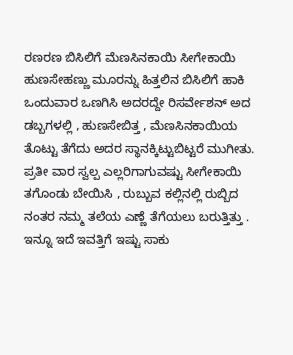ರಣರಣ ಬಿಸಿಲಿಗೆ ಮೆಣಸಿನಕಾಯಿ ಸೀಗೇಕಾಯಿ ಹುಣಸೇಹಣ್ಣು ಮೂರನ್ನು ಹಿತ್ತಲಿನ ಬಿಸಿಲಿಗೆ ಹಾಕಿ ಒಂದುವಾರ ಒಣಗಿಸಿ ಅದರದ್ದೇ ರಿಸರ್ವೇಶನ್ ಅದ ಡಬ್ಬಗಳಲ್ಲಿ , ಹುಣಸೇಬಿತ್ತ , ಮೆಣಸಿನಕಾಯಿಯ ತೊಟ್ಟು ತೆಗೆದು ಅದರ ಸ್ಥಾನಕ್ಕಿಟ್ಟುಬಿಟ್ಟರೆ ಮುಗೀತು. ಪ್ರತೀ ವಾರ ಸ್ವಲ್ಪ ಎಲ್ಲರಿಗಾಗುವಷ್ಟು ಸೀಗೇಕಾಯಿ ತಗೊಂಡು ಬೇಯಿಸಿ , ರುಬ್ಬುವ ಕಲ್ಲಿನಲ್ಲಿ ರುಬ್ಬಿದ
ನಂತರ ನಮ್ಮ ತಲೆಯ ಎಣ್ಣೆ ತೆಗೆಯಲು ಬರುತ್ತಿತ್ತು . ಇನ್ನೂ ಇದೆ ಇವತ್ತಿಗೆ ಇಷ್ಟು ಸಾಕು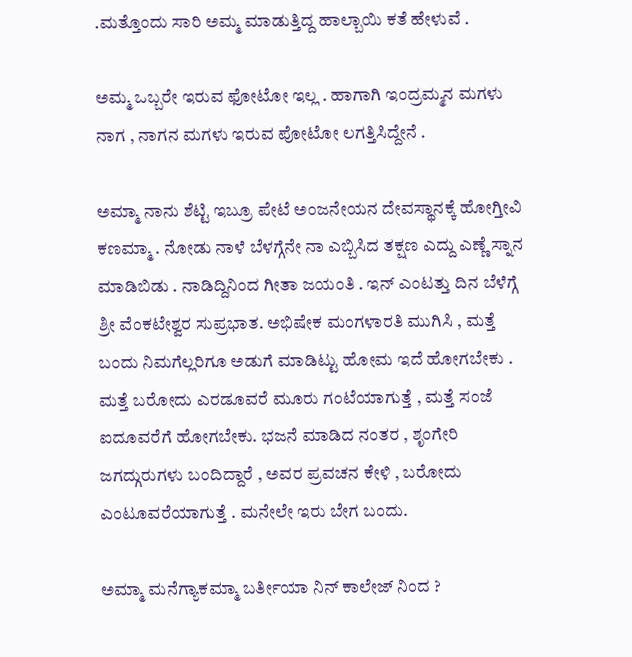.ಮತ್ತೊಂದು ಸಾರಿ ಅಮ್ಮ ಮಾಡುತ್ತಿದ್ದ ಹಾಲ್ಬಾಯಿ ಕತೆ ಹೇಳುವೆ .

ಅಮ್ಮ ಒಬ್ಬರೇ ಇರುವ ಫೋಟೋ ಇಲ್ಲ . ಹಾಗಾಗಿ ಇಂದ್ರಮ್ಮನ ಮಗಳು ನಾಗ , ನಾಗನ ಮಗಳು ಇರುವ ಪೋಟೋ ಲಗತ್ತಿಸಿದ್ದೇನೆ .

ಅಮ್ಮಾ ನಾನು ಶೆಟ್ಟಿ ಇಬ್ರೂ ಪೇಟೆ ಅಂಜನೇಯನ ದೇವಸ್ಥಾನಕ್ಕೆ ಹೋಗ್ತೀವಿ ಕಣಮ್ಮಾ . ನೋಡು ನಾಳೆ ಬೆಳಗ್ಗೆನೇ ನಾ ಎಬ್ಬಿಸಿದ ತಕ್ಷಣ ಎದ್ದು ಎಣ್ಣೆ ಸ್ನಾನ ಮಾಡಿಬಿಡು . ನಾಡಿದ್ದಿನಿಂದ ಗೀತಾ ಜಯಂತಿ . ಇನ್ ಎಂಟತ್ತು ದಿನ ಬೆಳೆಗ್ಗೆ ಶ್ರೀ ವೆಂಕಟೇಶ್ವರ ಸುಪ್ರಭಾತ. ಅಭಿಷೇಕ ಮಂಗಳಾರತಿ ಮುಗಿಸಿ , ಮತ್ತೆ ಬಂದು ನಿಮಗೆಲ್ಲರಿಗೂ ಅಡುಗೆ ಮಾಡಿಟ್ಟು ಹೋಮ ಇದೆ ಹೋಗಬೇಕು . ಮತ್ತೆ ಬರೋದು ಎರಡೂವರೆ ಮೂರು ಗಂಟೆಯಾಗುತ್ತೆ , ಮತ್ತೆ ಸಂಜೆ ಐದೂವರೆಗೆ ಹೋಗಬೇಕು. ಭಜನೆ ಮಾಡಿದ ನಂತರ , ಶೃಂಗೇರಿ ಜಗದ್ಗುರುಗಳು ಬಂದಿದ್ದಾರೆ , ಅವರ ಪ್ರವಚನ ಕೇಳಿ , ಬರೋದು ಎಂಟೂವರೆಯಾಗುತ್ತೆ . ಮನೇಲೇ ಇರು ಬೇಗ ಬಂದು.

ಅಮ್ಮಾ ಮನೆಗ್ಯಾಕಮ್ಮಾ ಬರ್ತೀಯಾ ನಿನ್ ಕಾಲೇಜ್ ನಿಂದ ?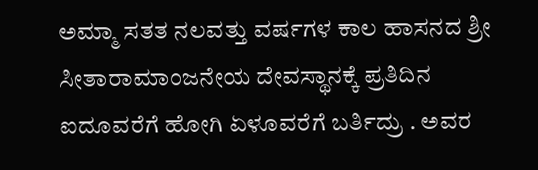ಅಮ್ಮಾ ಸತತ ನಲವತ್ತು ವರ್ಷಗಳ ಕಾಲ ಹಾಸನದ ಶ್ರೀ ಸೀತಾರಾಮಾಂಜನೇಯ ದೇವಸ್ಥಾನಕ್ಕೆ ಪ್ರತಿದಿನ ಐದೂವರೆಗೆ ಹೋಗಿ ಏಳೂವರೆಗೆ ಬರ್ತಿದ್ರು . ಅವರ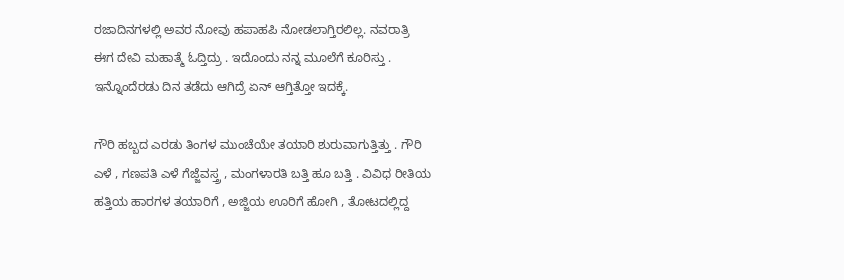ರಜಾದಿನಗಳಲ್ಲಿ ಅವರ ನೋವು ಹಪಾಹಪಿ ನೋಡಲಾಗ್ತಿರಲಿಲ್ಲ. ನವರಾತ್ರಿ ಈಗ ದೇವಿ ಮಹಾತ್ಮೆ ಓದ್ತಿದ್ರು . ಇದೊಂದು ನನ್ನ ಮೂಲೆಗೆ ಕೂರಿಸ್ತು . ಇನ್ನೊಂದೆರಡು ದಿನ ತಡೆದು ಆಗಿದ್ರೆ ಏನ್ ಆಗ್ತಿತ್ತೋ ಇದಕ್ಕೆ.

ಗೌರಿ ಹಬ್ಬದ ಎರಡು ತಿಂಗಳ ಮುಂಚೆಯೇ ತಯಾರಿ ಶುರುವಾಗುತ್ತಿತ್ತು . ಗೌರಿ ಎಳೆ , ಗಣಪತಿ ಎಳೆ ಗೆಜ್ಜೆವಸ್ತ್ರ , ಮಂಗಳಾರತಿ ಬತ್ತಿ ಹೂ ಬತ್ತಿ . ವಿವಿಧ ರೀತಿಯ ಹತ್ತಿಯ ಹಾರಗಳ ತಯಾರಿಗೆ , ಅಜ್ಜಿಯ ಊರಿಗೆ ಹೋಗಿ , ತೋಟದಲ್ಲಿದ್ದ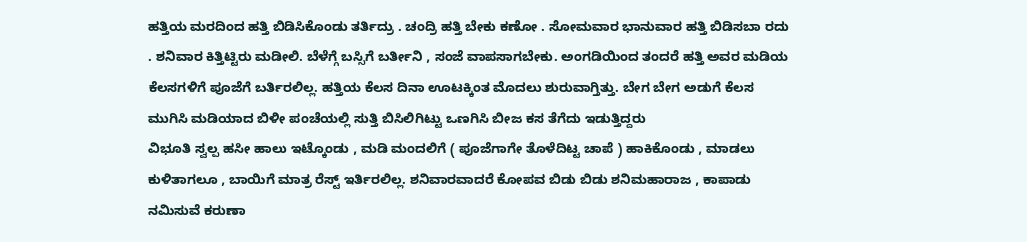ಹತ್ತಿಯ ಮರದಿಂದ ಹತ್ತಿ ಬಿಡಿಸಿಕೊಂಡು ತರ್ತಿದ್ರು . ಚಂದ್ರಿ ಹತ್ತಿ ಬೇಕು ಕಣೋ . ಸೋಮವಾರ ಭಾನುವಾರ ಹತ್ತಿ ಬಿಡಿಸಬಾ ರದು . ಶನಿವಾರ ಕಿತ್ತಿಟ್ಟಿರು ಮಡೀಲಿ. ಬೆಳೆಗ್ಗೆ ಬಸ್ಸಿಗೆ ಬರ್ತೀನಿ , ಸಂಜೆ ವಾಪಸಾಗಬೇಕು. ಅಂಗಡಿಯಿಂದ ತಂದರೆ ಹತ್ತಿ ಅವರ ಮಡಿಯ ಕೆಲಸಗಳಿಗೆ ಪೂಜೆಗೆ ಬರ್ತಿರಲಿಲ್ಲ. ಹತ್ತಿಯ ಕೆಲಸ ದಿನಾ ಊಟಕ್ಕಿಂತ ಮೊದಲು ಶುರುವಾಗ್ತಿತ್ತು. ಬೇಗ ಬೇಗ ಅಡುಗೆ ಕೆಲಸ ಮುಗಿಸಿ ಮಡಿಯಾದ ಬಿಳೀ ಪಂಚೆಯಲ್ಲಿ ಸುತ್ತಿ ಬಿಸಿಲಿಗಿಟ್ಟು ಒಣಗಿಸಿ ಬೀಜ ಕಸ ತೆಗೆದು ಇಡುತ್ತಿದ್ದರು
ವಿಭೂತಿ ಸ್ವಲ್ಪ ಹಸೀ ಹಾಲು ಇಟ್ಕೊಂಡು , ಮಡಿ ಮಂದಲಿಗೆ ( ಪೂಜೆಗಾಗೇ ತೊಳೆದಿಟ್ಟ ಚಾಪೆ ) ಹಾಕಿಕೊಂಡು , ಮಾಡಲು ಕುಳಿತಾಗಲೂ , ಬಾಯಿಗೆ ಮಾತ್ರ ರೆಸ್ಟ್ ಇರ್ತಿರಲಿಲ್ಲ. ಶನಿವಾರವಾದರೆ ಕೋಪವ ಬಿಡು ಬಿಡು ಶನಿಮಹಾರಾಜ , ಕಾಪಾಡು ನಮಿಸುವೆ ಕರುಣಾ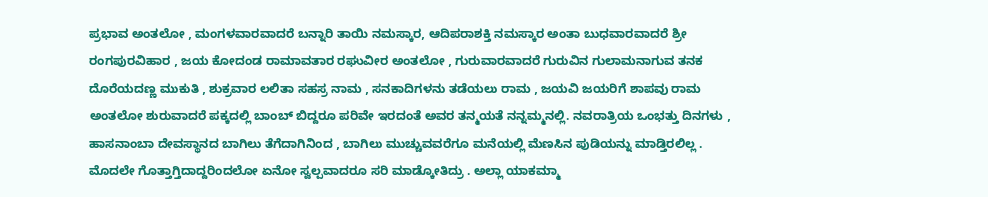ಪ್ರಭಾವ ಅಂತಲೋ , ಮಂಗಳವಾರವಾದರೆ ಬನ್ನಾರಿ ತಾಯಿ ನಮಸ್ಕಾರ, ಆದಿಪರಾಶಕ್ತಿ ನಮಸ್ಕಾರ ಅಂತಾ ಬುಧವಾರವಾದರೆ ಶ್ರೀ ರಂಗಪುರವಿಹಾರ , ಜಯ ಕೋದಂಡ ರಾಮಾವತಾರ ರಘುವೀರ ಅಂತಲೋ , ಗುರುವಾರವಾದರೆ ಗುರುವಿನ ಗುಲಾಮನಾಗುವ ತನಕ
ದೊರೆಯದಣ್ಣ ಮುಕುತಿ , ಶುಕ್ರವಾರ ಲಲಿತಾ ಸಹಸ್ರ ನಾಮ , ಸನಕಾದಿಗಳನು ತಡೆಯಲು ರಾಮ , ಜಯವಿ ಜಯರಿಗೆ ಶಾಪವು ರಾಮ ಅಂತಲೋ ಶುರುವಾದರೆ ಪಕ್ಕದಲ್ಲಿ ಬಾಂಬ್ ಬಿದ್ದರೂ ಪರಿವೇ ಇರದಂತೆ ಅವರ ತನ್ಮಯತೆ ನನ್ನಮ್ಮನಲ್ಲಿ. ನವರಾತ್ರಿಯ ಒಂಭತ್ತು ದಿನಗಳು , ಹಾಸನಾಂಬಾ ದೇವಸ್ಥಾನದ ಬಾಗಿಲು ತೆಗೆದಾಗಿನಿಂದ , ಬಾಗಿಲು ಮುಚ್ಚುವವರೆಗೂ ಮನೆಯಲ್ಲಿ ಮೆಣಸಿನ ಪುಡಿಯನ್ನು ಮಾಡ್ತಿರಲಿಲ್ಲ . ಮೊದಲೇ ಗೊತ್ತಾಗ್ತಿದಾದ್ದರಿಂದಲೋ ಏನೋ ಸ್ವಲ್ಪವಾದರೂ ಸರಿ ಮಾಡ್ಕೋತಿದ್ರು . ಅಲ್ಲಾ ಯಾಕಮ್ಮಾ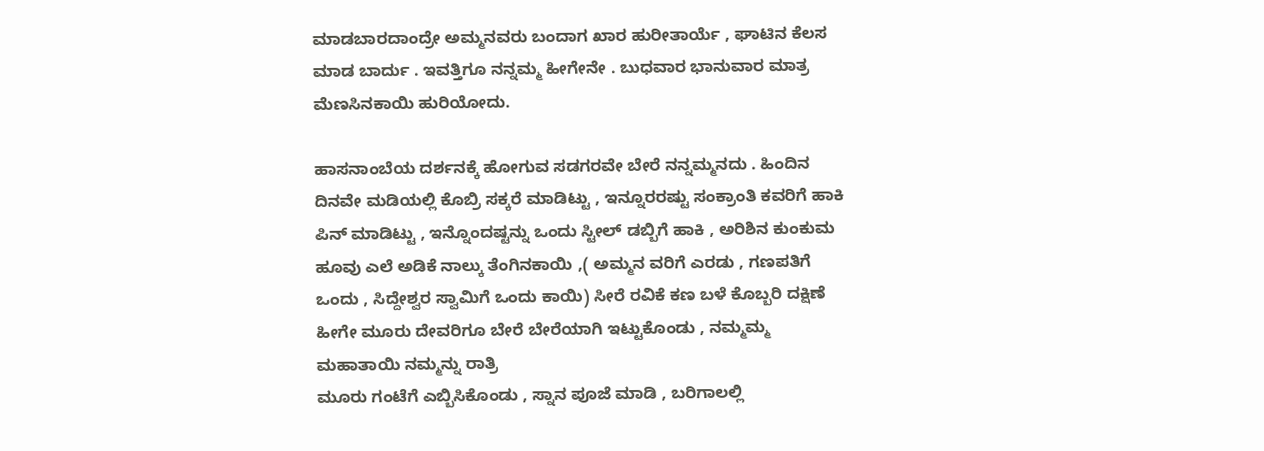ಮಾಡಬಾರದಾಂದ್ರೇ ಅಮ್ಮನವರು ಬಂದಾಗ ಖಾರ ಹುರೀತಾರ್ಯೆ , ಘಾಟಿನ ಕೆಲಸ ಮಾಡ ಬಾರ್ದು . ಇವತ್ತಿಗೂ ನನ್ನಮ್ಮ ಹೀಗೇನೇ . ಬುಧವಾರ ಭಾನುವಾರ ಮಾತ್ರ ಮೆಣಸಿನಕಾಯಿ ಹುರಿಯೋದು.

ಹಾಸನಾಂಬೆಯ ದರ್ಶನಕ್ಕೆ ಹೋಗುವ ಸಡಗರವೇ ಬೇರೆ ನನ್ನಮ್ಮನದು . ಹಿಂದಿನ ದಿನವೇ ಮಡಿಯಲ್ಲಿ ಕೊಬ್ರಿ ಸಕ್ಕರೆ ಮಾಡಿಟ್ಟು , ಇನ್ನೂರರಷ್ಟು ಸಂಕ್ರಾಂತಿ ಕವರಿಗೆ ಹಾಕಿ ಪಿನ್ ಮಾಡಿಟ್ಟು , ಇನ್ನೊಂದಷ್ಟನ್ನು ಒಂದು ಸ್ಟೀಲ್ ಡಬ್ಬಿಗೆ ಹಾಕಿ , ಅರಿಶಿನ ಕುಂಕುಮ ಹೂವು ಎಲೆ ಅಡಿಕೆ ನಾಲ್ಕು ತೆಂಗಿನಕಾಯಿ ,( ಅಮ್ಮನ ವರಿಗೆ ಎರಡು , ಗಣಪತಿಗೆ ಒಂದು , ಸಿದ್ದೇಶ್ವರ ಸ್ವಾಮಿಗೆ ಒಂದು ಕಾಯಿ) ಸೀರೆ ರವಿಕೆ ಕಣ ಬಳೆ ಕೊಬ್ಬರಿ ದಕ್ಷಿಣೆ ಹೀಗೇ ಮೂರು ದೇವರಿಗೂ ಬೇರೆ ಬೇರೆಯಾಗಿ ಇಟ್ಟುಕೊಂಡು , ನಮ್ಮಮ್ಮ ಮಹಾತಾಯಿ ನಮ್ಮನ್ನು ರಾತ್ರಿ
ಮೂರು ಗಂಟೆಗೆ ಎಬ್ಬಿಸಿಕೊಂಡು , ಸ್ನಾನ ಪೂಜೆ ಮಾಡಿ , ಬರಿಗಾಲಲ್ಲಿ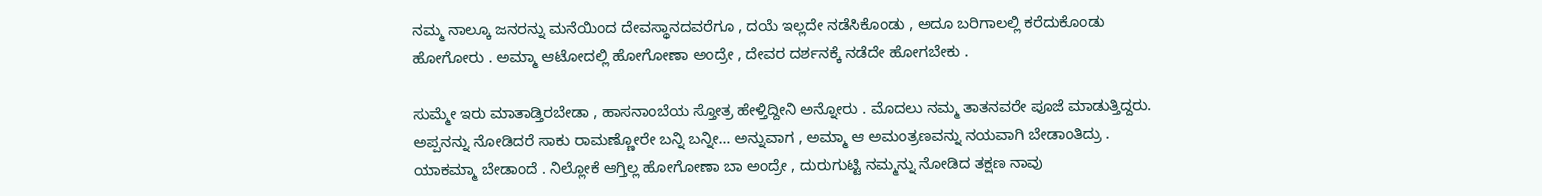ನಮ್ಮ ನಾಲ್ಕೂ ಜನರನ್ನು ಮನೆಯಿಂದ ದೇವಸ್ಥಾನದವರೆಗೂ , ದಯೆ ಇಲ್ಲದೇ ನಡೆಸಿಕೊಂಡು , ಅದೂ ಬರಿಗಾಲಲ್ಲಿ ಕರೆದುಕೊಂಡು ಹೋಗೋರು . ಅಮ್ಮಾ ಆಟೋದಲ್ಲಿ ಹೋಗೋಣಾ ಅಂದ್ರೇ , ದೇವರ ದರ್ಶನಕ್ಕೆ ನಡೆದೇ ಹೋಗಬೇಕು .

ಸುಮ್ಮೇ ಇರು ಮಾತಾಡ್ತಿರಬೇಡಾ , ಹಾಸನಾಂಬೆಯ ಸ್ತೋತ್ರ ಹೇಳ್ತಿದ್ದೀನಿ ಅನ್ನೋರು . ಮೊದಲು ನಮ್ಮ ತಾತನವರೇ ಪೂಜೆ ಮಾಡುತ್ತಿದ್ದರು. ಅಪ್ಪನನ್ನು ನೋಡಿದರೆ ಸಾಕು ರಾಮಣ್ಣೋರೇ ಬನ್ನಿ ಬನ್ನೀ… ಅನ್ನುವಾಗ , ಅಮ್ಮಾ ಆ ಅಮಂತ್ರಣವನ್ನು ನಯವಾಗಿ ಬೇಡಾಂತಿದ್ರು . ಯಾಕಮ್ಮಾ ಬೇಡಾಂದೆ . ನಿಲ್ಲೋಕೆ ಆಗ್ತಿಲ್ಲ ಹೋಗೋಣಾ ಬಾ ಅಂದ್ರೇ , ದುರುಗುಟ್ಟಿ ನಮ್ಮನ್ನು ನೋಡಿದ ತಕ್ಷಣ ನಾವು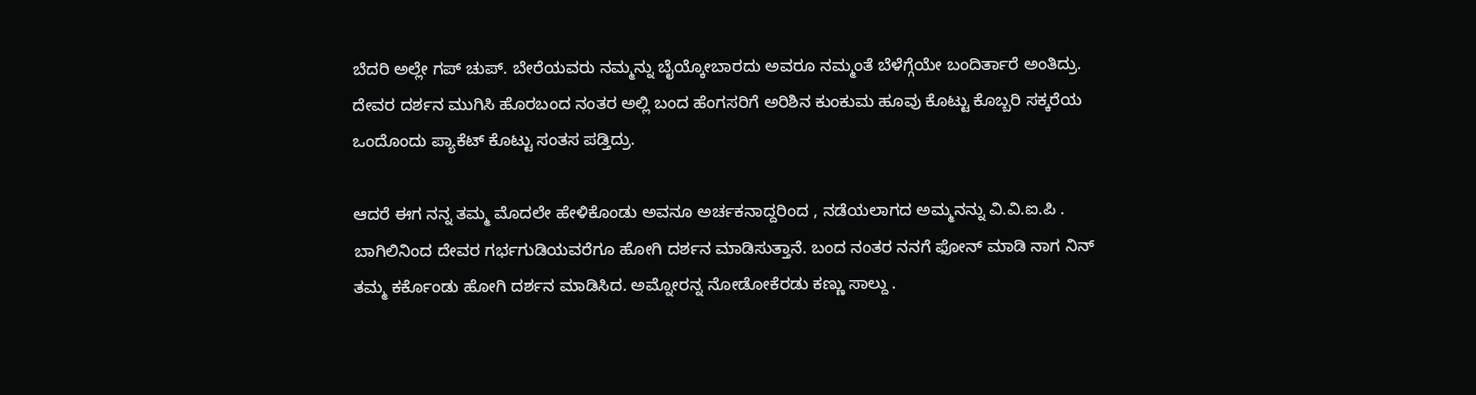ಬೆದರಿ ಅಲ್ಲೇ ಗಪ್ ಚುಪ್. ಬೇರೆಯವರು ನಮ್ಮನ್ನು ಬೈಯ್ಕೋಬಾರದು ಅವರೂ ನಮ್ಮಂತೆ ಬೆಳೆಗ್ಗೆಯೇ ಬಂದಿರ್ತಾರೆ ಅಂತಿದ್ರು.
ದೇವರ ದರ್ಶನ ಮುಗಿಸಿ ಹೊರಬಂದ ನಂತರ ಅಲ್ಲಿ ಬಂದ ಹೆಂಗಸರಿಗೆ ಅರಿಶಿನ ಕುಂಕುಮ ಹೂವು ಕೊಟ್ಟು ಕೊಬ್ಬರಿ ಸಕ್ಕರೆಯ ಒಂದೊಂದು ಪ್ಯಾಕೆಟ್ ಕೊಟ್ಟು ಸಂತಸ ಪಡ್ತಿದ್ರು.

ಆದರೆ ಈಗ ನನ್ನ ತಮ್ಮ ಮೊದಲೇ ಹೇಳಿಕೊಂಡು ಅವನೂ ಅರ್ಚಕನಾದ್ದರಿಂದ , ನಡೆಯಲಾಗದ ಅಮ್ಮನನ್ನು ವಿ.ವಿ.ಐ.ಪಿ . ಬಾಗಿಲಿನಿಂದ ದೇವರ ಗರ್ಭಗುಡಿಯವರೆಗೂ ಹೋಗಿ ದರ್ಶನ ಮಾಡಿಸುತ್ತಾನೆ. ಬಂದ ನಂತರ ನನಗೆ ಫೋನ್ ಮಾಡಿ ನಾಗ ನಿನ್ ತಮ್ಮ ಕರ್ಕೊಂಡು ಹೋಗಿ ದರ್ಶನ ಮಾಡಿಸಿದ. ಅಮ್ನೋರನ್ನ ನೋಡೋಕೆರಡು ಕಣ್ಣು ಸಾಲ್ದು .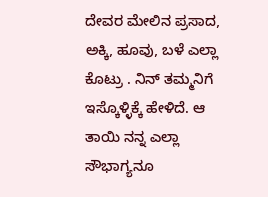ದೇವರ ಮೇಲಿನ ಪ್ರಸಾದ, ಅಕ್ಕಿ, ಹೂವು, ಬಳೆ ಎಲ್ಲಾ ಕೊಟ್ರು . ನಿನ್ ತಮ್ಮನಿಗೆ ಇಸ್ಕೊಳ್ಳಿಕ್ಕೆ ಹೇಳಿದೆ. ಆ ತಾಯಿ ನನ್ನ ಎಲ್ಲಾ ಸೌಭಾಗ್ಯನೂ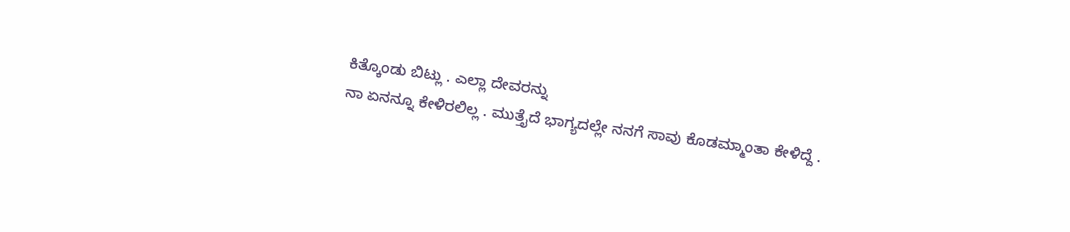ಕಿತ್ಕೊಂಡು ಬಿಟ್ಲು . ಎಲ್ಲಾ ದೇವರನ್ನು
ನಾ ಏನನ್ನೂ ಕೇಳಿರಲಿಲ್ಲ . ಮುತ್ತೈದೆ ಭಾಗ್ಯದಲ್ಲೇ ನನಗೆ ಸಾವು ಕೊಡಮ್ಮಾಂತಾ ಕೇಳಿದ್ದೆ .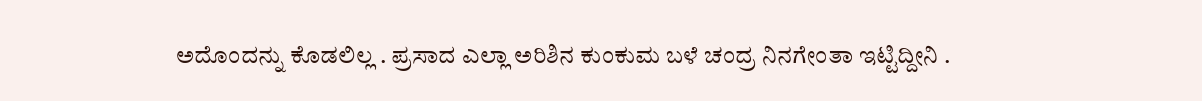ಅದೊಂದನ್ನು ಕೊಡಲಿಲ್ಲ . ಪ್ರಸಾದ ಎಲ್ಲಾ ಅರಿಶಿನ ಕುಂಕುಮ ಬಳೆ ಚಂದ್ರ ನಿನಗೇಂತಾ ಇಟ್ಟಿದ್ದೀನಿ .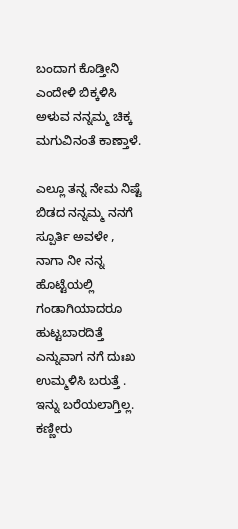ಬಂದಾಗ ಕೊಡ್ತೀನಿ ಎಂದೇಳಿ ಬಿಕ್ಕಳಿಸಿ ಅಳುವ ನನ್ನಮ್ಮ ಚಿಕ್ಕ ಮಗುವಿನಂತೆ ಕಾಣ್ತಾಳೆ.

ಎಲ್ಲೂ ತನ್ನ ನೇಮ ನಿಷ್ಟೆ ಬಿಡದ ನನ್ನಮ್ಮ ನನಗೆ ಸ್ಪೂರ್ತಿ ಅವಳೇ , ನಾಗಾ ನೀ ನನ್ನ ಹೊಟ್ಟೆಯಲ್ಲಿ ಗಂಡಾಗಿಯಾದರೂ ಹುಟ್ಟಬಾರದಿತ್ತೆ ಎನ್ನುವಾಗ ನಗೆ ದುಃಖ ಉಮ್ಮಳಿಸಿ ಬರುತ್ತೆ . ಇನ್ನು ಬರೆಯಲಾಗ್ತಿಲ್ಲ. ಕಣ್ಣೀರು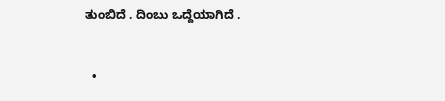ತುಂಬಿದೆ . ದಿಂಬು ಒದ್ದೆಯಾಗಿದೆ .


  •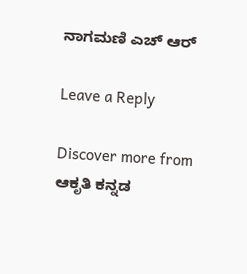ನಾಗಮಣಿ ಎಚ್ ಆರ್

Leave a Reply

Discover more from ಆಕೃತಿ ಕನ್ನಡ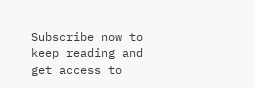Subscribe now to keep reading and get access to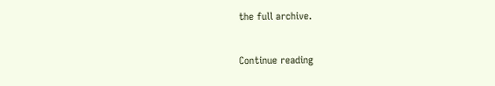the full archive.

Continue reading